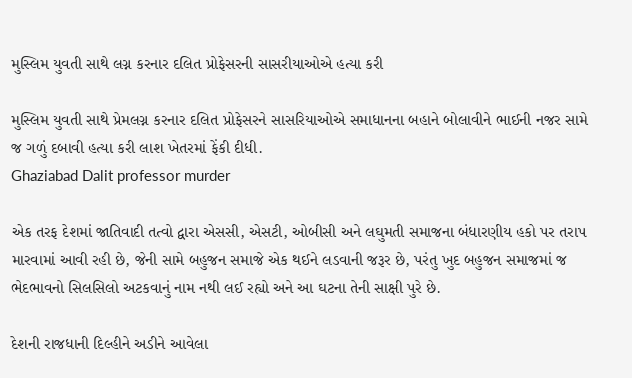મુસ્લિમ યુવતી સાથે લગ્ન કરનાર દલિત પ્રોફેસરની સાસરીયાઓએ હત્યા કરી

મુસ્લિમ યુવતી સાથે પ્રેમલગ્ન કરનાર દલિત પ્રોફેસરને સાસરિયાઓએ સમાધાનના બહાને બોલાવીને ભાઈની નજર સામે જ ગળું દબાવી હત્યા કરી લાશ ખેતરમાં ફેંકી દીધી.
Ghaziabad Dalit professor murder

એક તરફ દેશમાં જાતિવાદી તત્વો દ્વારા એસસી, એસટી, ઓબીસી અને લઘુમતી સમાજના બંધારણીય હકો પર તરાપ મારવામાં આવી રહી છે, જેની સામે બહુજન સમાજે એક થઈને લડવાની જરૂર છે, પરંતુ ખુદ બહુજન સમાજમાં જ ભેદભાવનો સિલસિલો અટકવાનું નામ નથી લઈ રહ્યો અને આ ઘટના તેની સાક્ષી પુરે છે.

દેશની રાજધાની દિલ્હીને અડીને આવેલા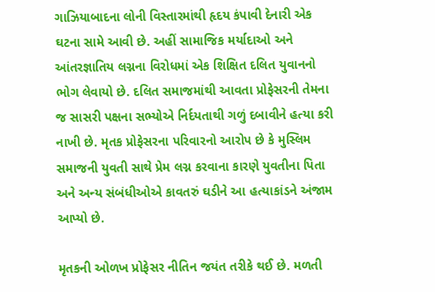ગાઝિયાબાદના લોની વિસ્તારમાંથી હૃદય કંપાવી દેનારી એક ઘટના સામે આવી છે. અહીં સામાજિક મર્યાદાઓ અને આંતરજ્ઞાતિય લગ્નના વિરોધમાં એક શિક્ષિત દલિત યુવાનનો ભોગ લેવાયો છે. દલિત સમાજમાંથી આવતા પ્રોફેસરની તેમના જ સાસરી પક્ષના સભ્યોએ નિર્દયતાથી ગળું દબાવીને હત્યા કરી નાખી છે. મૃતક પ્રોફેસરના પરિવારનો આરોપ છે કે મુસ્લિમ સમાજની યુવતી સાથે પ્રેમ લગ્ન કરવાના કારણે યુવતીના પિતા અને અન્ય સંબંધીઓએ કાવતરું ઘડીને આ હત્યાકાંડને અંજામ આપ્યો છે.

મૃતકની ઓળખ પ્રોફેસર નીતિન જયંત તરીકે થઈ છે. મળતી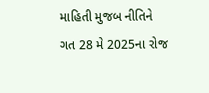માહિતી મુજબ નીતિને ગત 28 મે 2025ના રોજ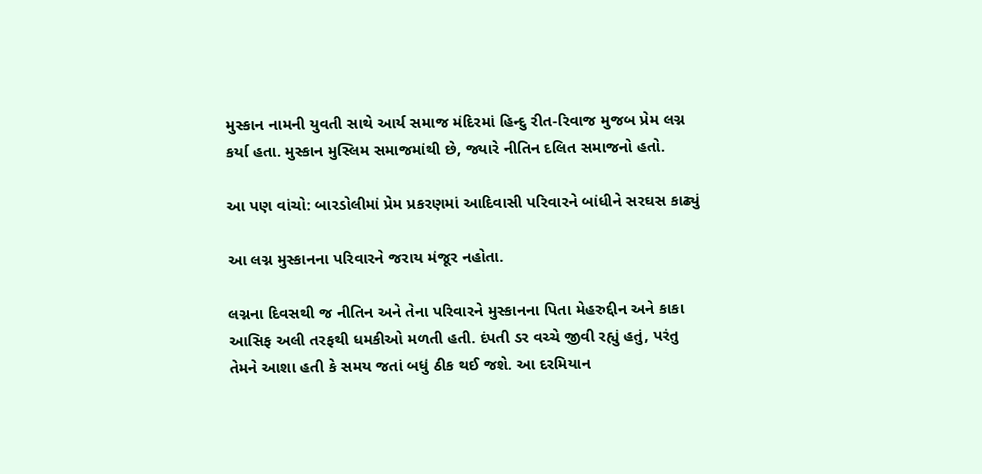મુસ્કાન નામની યુવતી સાથે આર્ય સમાજ મંદિરમાં હિન્દુ રીત-રિવાજ મુજબ પ્રેમ લગ્ન કર્યા હતા. મુસ્કાન મુસ્લિમ સમાજમાંથી છે, જ્યારે નીતિન દલિત સમાજનો હતો.

આ પણ વાંચો: બારડોલીમાં પ્રેમ પ્રકરણમાં આદિવાસી પરિવારને બાંધીને સરઘસ કાઢ્યું

આ લગ્ન મુસ્કાનના પરિવારને જરાય મંજૂર નહોતા.

લગ્નના દિવસથી જ નીતિન અને તેના પરિવારને મુસ્કાનના પિતા મેહરુદ્દીન અને કાકા આસિફ અલી તરફથી ધમકીઓ મળતી હતી. દંપતી ડર વચ્ચે જીવી રહ્યું હતું, પરંતુ તેમને આશા હતી કે સમય જતાં બધું ઠીક થઈ જશે. આ દરમિયાન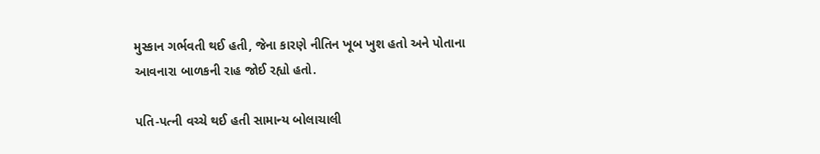મુસ્કાન ગર્ભવતી થઈ હતી, જેના કારણે નીતિન ખૂબ ખુશ હતો અને પોતાના આવનારા બાળકની રાહ જોઈ રહ્યો હતો.

પતિ-પત્ની વચ્ચે થઈ હતી સામાન્ય બોલાચાલી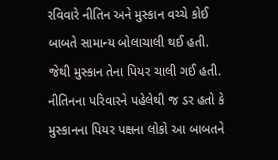રવિવારે નીતિન અને મુસ્કાન વચ્ચે કોઈ બાબતે સામાન્ય બોલાચાલી થઈ હતી. જેથી મુસ્કાન તેના પિયર ચાલી ગઈ હતી. નીતિનના પરિવારને પહેલેથી જ ડર હતો કે મુસ્કાનના પિયર પક્ષના લોકો આ બાબતને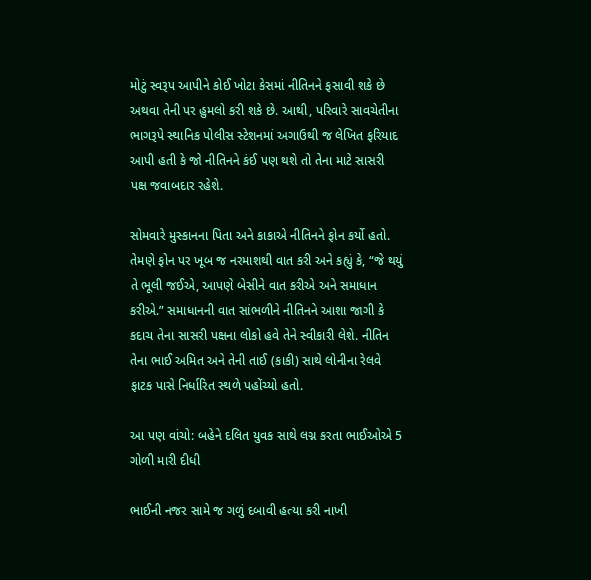મોટું સ્વરૂપ આપીને કોઈ ખોટા કેસમાં નીતિનને ફસાવી શકે છે અથવા તેની પર હુમલો કરી શકે છે. આથી, પરિવારે સાવચેતીના ભાગરૂપે સ્થાનિક પોલીસ સ્ટેશનમાં અગાઉથી જ લેખિત ફરિયાદ આપી હતી કે જો નીતિનને કંઈ પણ થશે તો તેના માટે સાસરી પક્ષ જવાબદાર રહેશે.

સોમવારે મુસ્કાનના પિતા અને કાકાએ નીતિનને ફોન કર્યો હતો. તેમણે ફોન પર ખૂબ જ નરમાશથી વાત કરી અને કહ્યું કે, “જે થયું તે ભૂલી જઈએ, આપણે બેસીને વાત કરીએ અને સમાધાન કરીએ.” સમાધાનની વાત સાંભળીને નીતિનને આશા જાગી કે કદાચ તેના સાસરી પક્ષના લોકો હવે તેને સ્વીકારી લેશે. નીતિન તેના ભાઈ અમિત અને તેની તાઈ (કાકી) સાથે લોનીના રેલવે ફાટક પાસે નિર્ધારિત સ્થળે પહોંચ્યો હતો.

આ પણ વાંચો: બહેને દલિત યુવક સાથે લગ્ન કરતા ભાઈઓએ 5 ગોળી મારી દીધી

ભાઈની નજર સામે જ ગળું દબાવી હત્યા કરી નાખી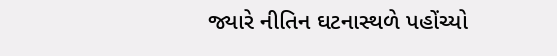જ્યારે નીતિન ઘટનાસ્થળે પહોંચ્યો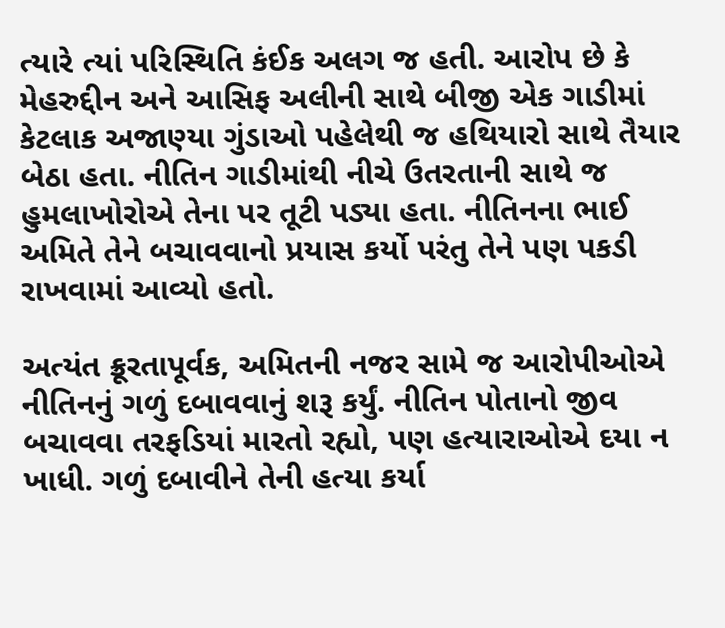ત્યારે ત્યાં પરિસ્થિતિ કંઈક અલગ જ હતી. આરોપ છે કે મેહરુદ્દીન અને આસિફ અલીની સાથે બીજી એક ગાડીમાં કેટલાક અજાણ્યા ગુંડાઓ પહેલેથી જ હથિયારો સાથે તૈયાર બેઠા હતા. નીતિન ગાડીમાંથી નીચે ઉતરતાની સાથે જ હુમલાખોરોએ તેના પર તૂટી પડ્યા હતા. નીતિનના ભાઈ અમિતે તેને બચાવવાનો પ્રયાસ કર્યો પરંતુ તેને પણ પકડી રાખવામાં આવ્યો હતો.

અત્યંત ક્રૂરતાપૂર્વક, અમિતની નજર સામે જ આરોપીઓએ નીતિનનું ગળું દબાવવાનું શરૂ કર્યું. નીતિન પોતાનો જીવ બચાવવા તરફડિયાં મારતો રહ્યો, પણ હત્યારાઓએ દયા ન ખાધી. ગળું દબાવીને તેની હત્યા કર્યા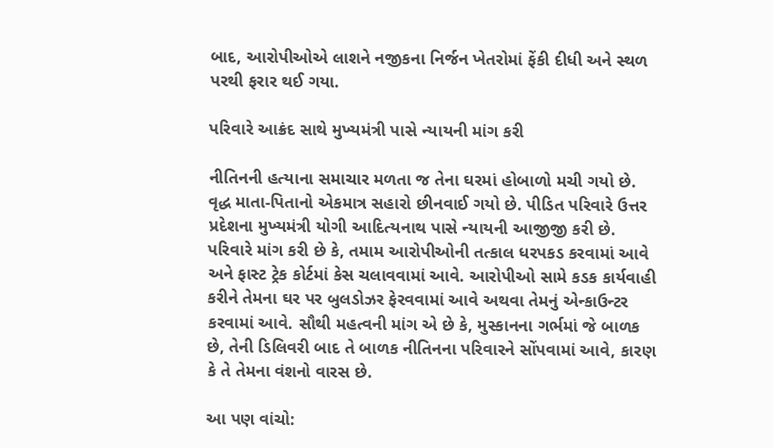બાદ, આરોપીઓએ લાશને નજીકના નિર્જન ખેતરોમાં ફેંકી દીધી અને સ્થળ પરથી ફરાર થઈ ગયા.

પરિવારે આક્રંદ સાથે મુખ્યમંત્રી પાસે ન્યાયની માંગ કરી

નીતિનની હત્યાના સમાચાર મળતા જ તેના ઘરમાં હોબાળો મચી ગયો છે. વૃદ્ધ માતા-પિતાનો એકમાત્ર સહારો છીનવાઈ ગયો છે. પીડિત પરિવારે ઉત્તર પ્રદેશના મુખ્યમંત્રી યોગી આદિત્યનાથ પાસે ન્યાયની આજીજી કરી છે. પરિવારે માંગ કરી છે કે, તમામ આરોપીઓની તત્કાલ ધરપકડ કરવામાં આવે અને ફાસ્ટ ટ્રેક કોર્ટમાં કેસ ચલાવવામાં આવે. આરોપીઓ સામે કડક કાર્યવાહી કરીને તેમના ઘર પર બુલડોઝર ફેરવવામાં આવે અથવા તેમનું એન્કાઉન્ટર કરવામાં આવે. સૌથી મહત્વની માંગ એ છે કે, મુસ્કાનના ગર્ભમાં જે બાળક છે, તેની ડિલિવરી બાદ તે બાળક નીતિનના પરિવારને સોંપવામાં આવે, કારણ કે તે તેમના વંશનો વારસ છે.

આ પણ વાંચો: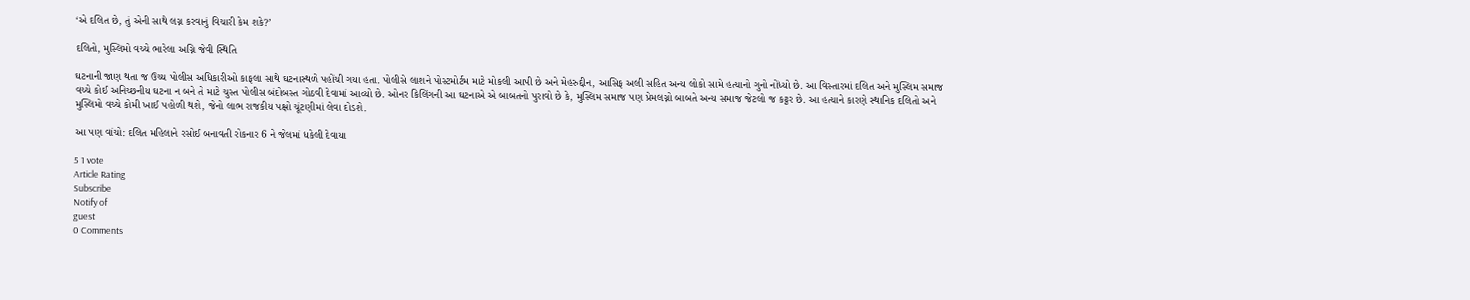‘એ દલિત છે, તું એની સાથે લગ્ન કરવાનું વિચારી કેમ શકે?’

દલિતો, મુસ્લિમો વચ્ચે ભારેલા અગ્નિ જેવી સ્થિતિ

ઘટનાની જાણ થતા જ ઉચ્ચ પોલીસ અધિકારીઓ કાફલા સાથે ઘટનાસ્થળે પહોંચી ગયા હતા. પોલીસે લાશને પોસ્ટમોર્ટમ માટે મોકલી આપી છે અને મેહરુદ્દીન, આસિફ અલી સહિત અન્ય લોકો સામે હત્યાનો ગુનો નોંધ્યો છે. આ વિસ્તારમાં દલિત અને મુસ્લિમ સમાજ વચ્ચે કોઈ અનિચ્છનીય ઘટના ન બને તે માટે ચુસ્ત પોલીસ બંદોબસ્ત ગોઠવી દેવામાં આવ્યો છે. ઓનર કિલિંગની આ ઘટનાએ એ બાબતનો પુરાવો છે કે, મુસ્લિમ સમાજ પણ પ્રેમલગ્નો બાબતે અન્ય સમાજ જેટલો જ કટ્ટર છે. આ હત્યાને કારણે સ્થાનિક દલિતો અને મુસ્લિમો વચ્ચે કોમી ખાઈ પહોળી થશે, જેનો લાભ રાજકીય પક્ષો ચૂંટણીમાં લેવા દોડશે.

આ પણ વાંચો: દલિત મહિલાને રસોઈ બનાવતી રોકનાર 6 ને જેલમાં ધકેલી દેવાયા

5 1 vote
Article Rating
Subscribe
Notify of
guest
0 Comments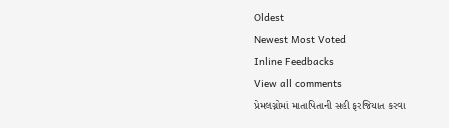Oldest
Newest Most Voted
Inline Feedbacks
View all comments
પ્રેમલગ્નોમાં માતાપિતાની સહી ફરજિયાત કરવા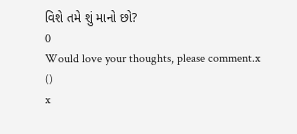વિશે તમે શું માનો છો?
0
Would love your thoughts, please comment.x
()
x